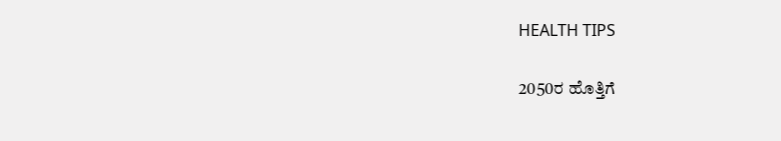HEALTH TIPS

2050ರ ಹೊತ್ತಿಗೆ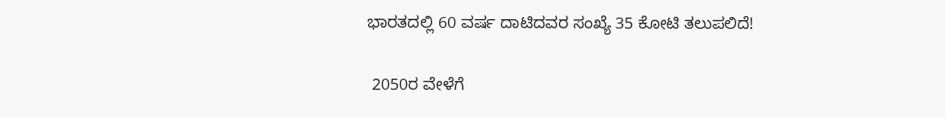ಭಾರತದಲ್ಲಿ 60 ವರ್ಷ ದಾಟಿದವರ ಸಂಖ್ಯೆ 35 ಕೋಟಿ ತಲುಪಲಿದೆ!

 2050ರ ವೇಳೆಗೆ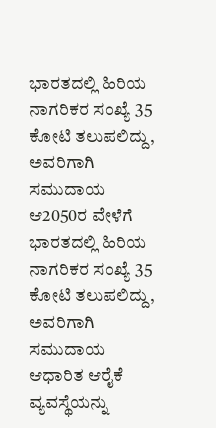ಭಾರತದಲ್ಲಿ ಹಿರಿಯ ನಾಗರಿಕರ ಸಂಖ್ಯೆ 35 ಕೋಟಿ ತಲುಪಲಿದ್ದು, ಅವರಿಗಾಗಿ ಸಮುದಾಯ ಆ2050ರ ವೇಳೆಗೆ ಭಾರತದಲ್ಲಿ ಹಿರಿಯ ನಾಗರಿಕರ ಸಂಖ್ಯೆ 35 ಕೋಟಿ ತಲುಪಲಿದ್ದು, ಅವರಿಗಾಗಿ ಸಮುದಾಯ ಆಧಾರಿತ ಆರೈಕೆ ವ್ಯವಸ್ಥೆಯನ್ನು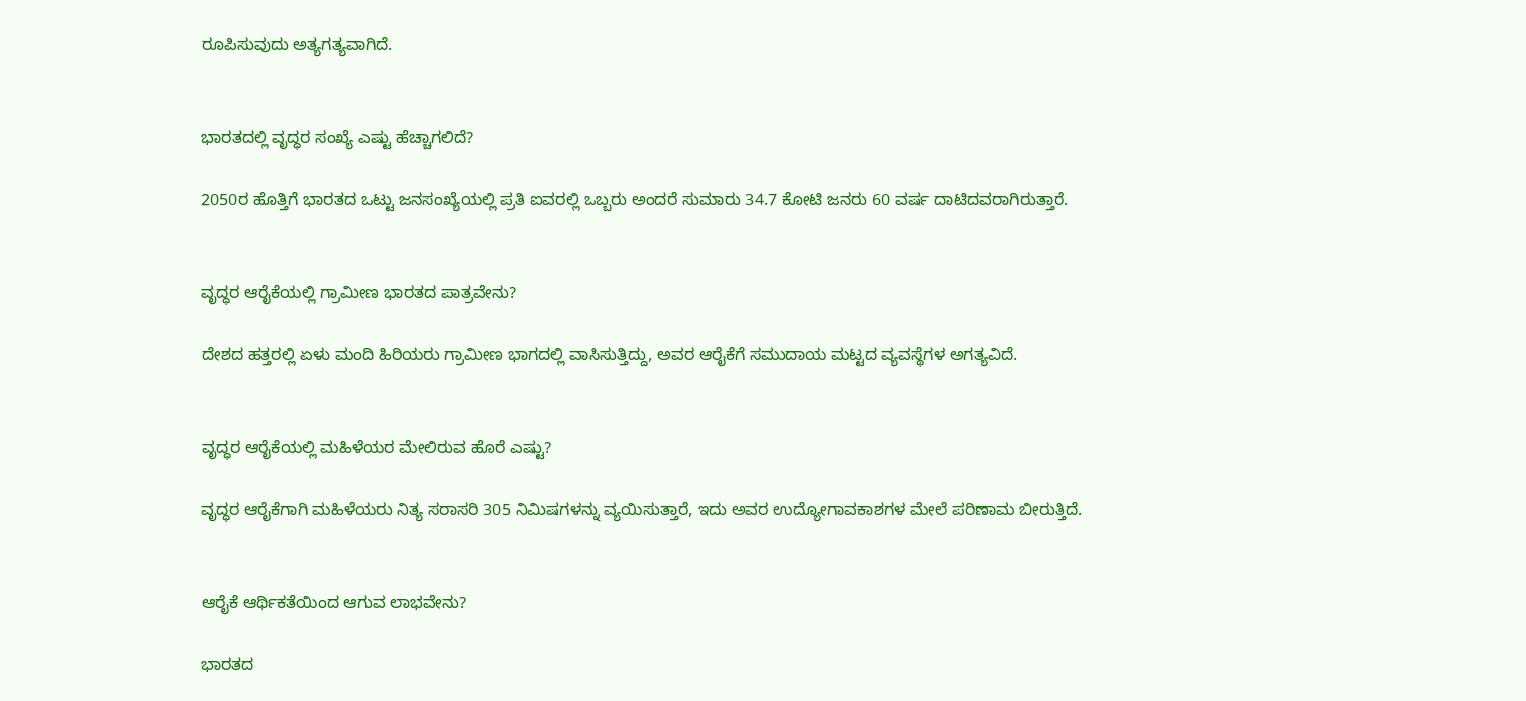ರೂಪಿಸುವುದು ಅತ್ಯಗತ್ಯವಾಗಿದೆ.


ಭಾರತದಲ್ಲಿ ವೃದ್ಧರ ಸಂಖ್ಯೆ ಎಷ್ಟು ಹೆಚ್ಚಾಗಲಿದೆ?

2050ರ ಹೊತ್ತಿಗೆ ಭಾರತದ ಒಟ್ಟು ಜನಸಂಖ್ಯೆಯಲ್ಲಿ ಪ್ರತಿ ಐವರಲ್ಲಿ ಒಬ್ಬರು ಅಂದರೆ ಸುಮಾರು 34.7 ಕೋಟಿ ಜನರು 60 ವರ್ಷ ದಾಟಿದವರಾಗಿರುತ್ತಾರೆ.


ವೃದ್ಧರ ಆರೈಕೆಯಲ್ಲಿ ಗ್ರಾಮೀಣ ಭಾರತದ ಪಾತ್ರವೇನು?

ದೇಶದ ಹತ್ತರಲ್ಲಿ ಏಳು ಮಂದಿ ಹಿರಿಯರು ಗ್ರಾಮೀಣ ಭಾಗದಲ್ಲಿ ವಾಸಿಸುತ್ತಿದ್ದು, ಅವರ ಆರೈಕೆಗೆ ಸಮುದಾಯ ಮಟ್ಟದ ವ್ಯವಸ್ಥೆಗಳ ಅಗತ್ಯವಿದೆ.


ವೃದ್ಧರ ಆರೈಕೆಯಲ್ಲಿ ಮಹಿಳೆಯರ ಮೇಲಿರುವ ಹೊರೆ ಎಷ್ಟು?

ವೃದ್ಧರ ಆರೈಕೆಗಾಗಿ ಮಹಿಳೆಯರು ನಿತ್ಯ ಸರಾಸರಿ 305 ನಿಮಿಷಗಳನ್ನು ವ್ಯಯಿಸುತ್ತಾರೆ, ಇದು ಅವರ ಉದ್ಯೋಗಾವಕಾಶಗಳ ಮೇಲೆ ಪರಿಣಾಮ ಬೀರುತ್ತಿದೆ.


ಆರೈಕೆ ಆರ್ಥಿಕತೆಯಿಂದ ಆಗುವ ಲಾಭವೇನು?

ಭಾರತದ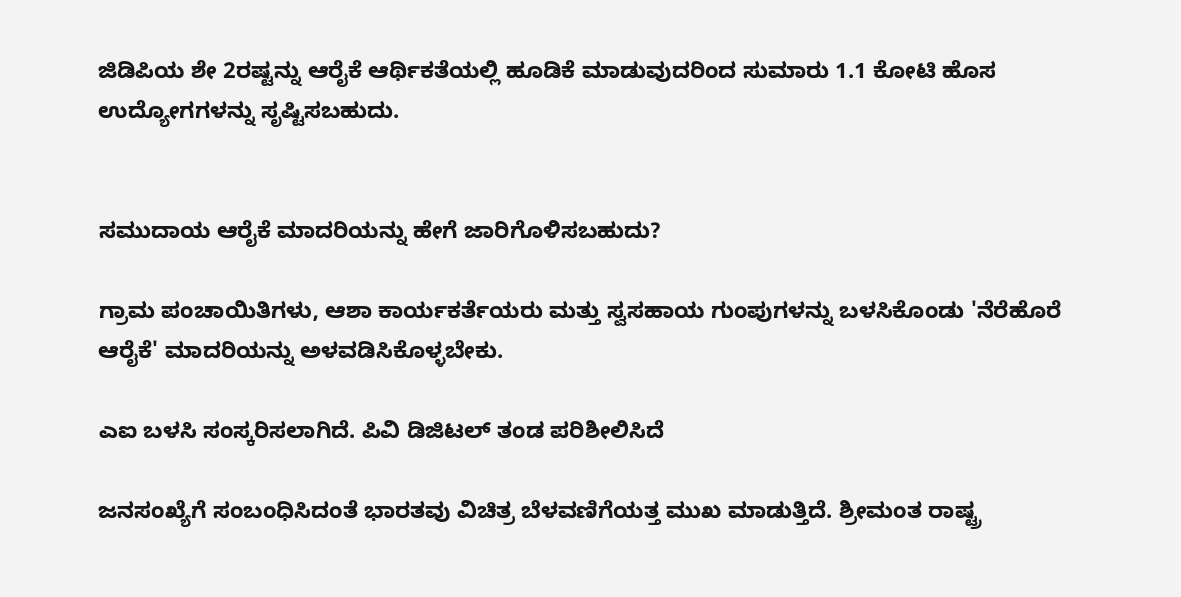ಜಿಡಿಪಿಯ ಶೇ 2ರಷ್ಟನ್ನು ಆರೈಕೆ ಆರ್ಥಿಕತೆಯಲ್ಲಿ ಹೂಡಿಕೆ ಮಾಡುವುದರಿಂದ ಸುಮಾರು 1.1 ಕೋಟಿ ಹೊಸ ಉದ್ಯೋಗಗಳನ್ನು ಸೃಷ್ಟಿಸಬಹುದು.


ಸಮುದಾಯ ಆರೈಕೆ ಮಾದರಿಯನ್ನು ಹೇಗೆ ಜಾರಿಗೊಳಿಸಬಹುದು?

ಗ್ರಾಮ ಪಂಚಾಯಿತಿಗಳು, ಆಶಾ ಕಾರ್ಯಕರ್ತೆಯರು ಮತ್ತು ಸ್ವಸಹಾಯ ಗುಂಪುಗಳನ್ನು ಬಳಸಿಕೊಂಡು 'ನೆರೆಹೊರೆ ಆರೈಕೆ' ಮಾದರಿಯನ್ನು ಅಳವಡಿಸಿಕೊಳ್ಳಬೇಕು.

ಎಐ ಬಳಸಿ ಸಂಸ್ಕರಿಸಲಾಗಿದೆ. ಪಿವಿ ಡಿಜಿಟಲ್ ತಂಡ ಪರಿಶೀಲಿಸಿದೆ

ಜನಸಂಖ್ಯೆಗೆ ಸಂಬಂಧಿಸಿದಂತೆ ಭಾರತವು ವಿಚಿತ್ರ ಬೆಳವಣಿಗೆಯತ್ತ ಮುಖ ಮಾಡುತ್ತಿದೆ. ಶ್ರೀಮಂತ ರಾಷ್ಟ್ರ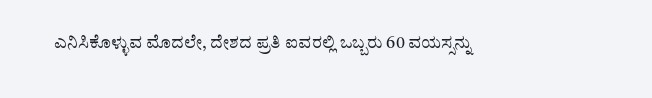ಎನಿಸಿಕೊಳ್ಳುವ ಮೊದಲೇ, ದೇಶದ ಪ್ರತಿ ಐವರಲ್ಲಿ ಒಬ್ಬರು 60 ವಯಸ್ಸನ್ನು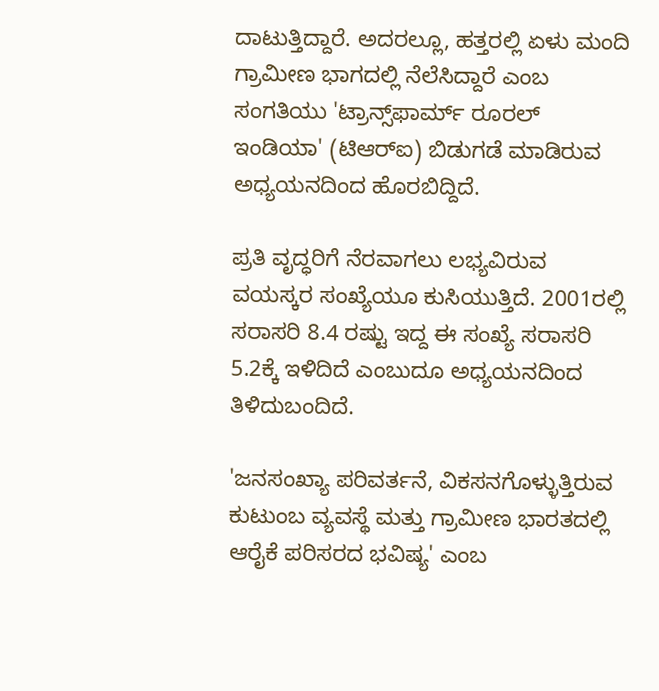ದಾಟುತ್ತಿದ್ದಾರೆ. ಅದರಲ್ಲೂ, ಹತ್ತರಲ್ಲಿ ಏಳು ಮಂದಿ ಗ್ರಾಮೀಣ ಭಾಗದಲ್ಲಿ ನೆಲೆಸಿದ್ದಾರೆ ಎಂಬ ಸಂಗತಿಯು 'ಟ್ರಾನ್ಸ್‌ಫಾರ್ಮ್ ರೂರಲ್ ಇಂಡಿಯಾ' (ಟಿಆರ್‌ಐ) ಬಿಡುಗಡೆ ಮಾಡಿರುವ ಅಧ್ಯಯನದಿಂದ ಹೊರಬಿದ್ದಿದೆ.

ಪ್ರತಿ ವೃದ್ಧರಿಗೆ ನೆರವಾಗಲು ಲಭ್ಯವಿರುವ ವಯಸ್ಕರ ಸಂಖ್ಯೆಯೂ ಕುಸಿಯುತ್ತಿದೆ. 2001ರಲ್ಲಿ ಸರಾಸರಿ 8.4 ರಷ್ಟು ಇದ್ದ ಈ ಸಂಖ್ಯೆ ಸರಾಸರಿ 5.2ಕ್ಕೆ ಇಳಿದಿದೆ ಎಂಬುದೂ ಅಧ್ಯಯನದಿಂದ ತಿಳಿದುಬಂದಿದೆ.

'ಜನಸಂಖ್ಯಾ ಪರಿವರ್ತನೆ, ವಿಕಸನಗೊಳ್ಳುತ್ತಿರುವ ಕುಟುಂಬ ವ್ಯವಸ್ಥೆ ಮತ್ತು ಗ್ರಾಮೀಣ ಭಾರತದಲ್ಲಿ ಆರೈಕೆ ಪರಿಸರದ ಭವಿಷ್ಯ' ಎಂಬ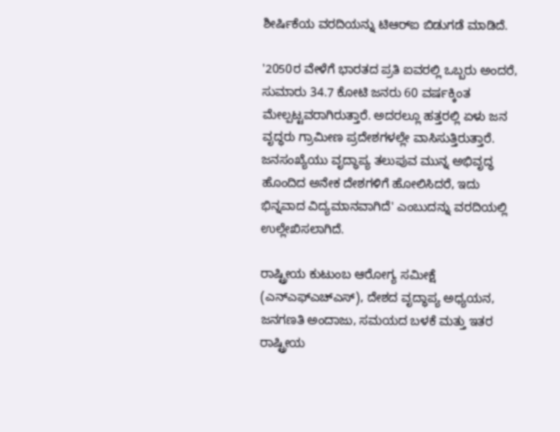ಶೀರ್ಷಿಕೆಯ ವರದಿಯನ್ನು ಟಿಆರ್‌ಐ ಬಿಡುಗಡೆ ಮಾಡಿದೆ.

'2050ರ ವೇಳೆಗೆ ಭಾರತದ ಪ್ರತಿ ಐವರಲ್ಲಿ ಒಬ್ಬರು ಅಂದರೆ, ಸುಮಾರು 34.7 ಕೋಟಿ ಜನರು 60 ವರ್ಷಕ್ಕಿಂತ ಮೇಲ್ಪಟ್ಟವರಾಗಿರುತ್ತಾರೆ. ಅದರಲ್ಲೂ ಹತ್ತರಲ್ಲಿ ಏಳು ಜನ ವೃದ್ಧರು ಗ್ರಾಮೀಣ ಪ್ರದೇಶಗಳಲ್ಲೇ ವಾಸಿಸುತ್ತಿರುತ್ತಾರೆ. ಜನಸಂಖ್ಯೆಯು ವೃದ್ಧಾಪ್ಯ ತಲುಪುವ ಮುನ್ನ ಅಭಿವೃದ್ಧ ಹೊಂದಿದ ಅನೇಕ ದೇಶಗಳಿಗೆ ಹೋಲಿಸಿದರೆ, ಇದು ಭಿನ್ನವಾದ ವಿದ್ಯಮಾನವಾಗಿದೆ' ಎಂಬುದನ್ನು ವರದಿಯಲ್ಲಿ ಉಲ್ಲೇಖಿಸಲಾಗಿದೆ.

ರಾಷ್ಟ್ರೀಯ ಕುಟುಂಬ ಆರೋಗ್ಯ ಸಮೀಕ್ಷೆ (ಎನ್‌ಎಫ್‌ಎಚ್‌ಎಸ್‌), ದೇಶದ ವೃದ್ಧಾಪ್ಯ ಅಧ್ಯಯನ, ಜನಗಣತಿ ಅಂದಾಜು, ಸಮಯದ ಬಳಕೆ ಮತ್ತು ಇತರ ರಾಷ್ಟ್ರೀಯ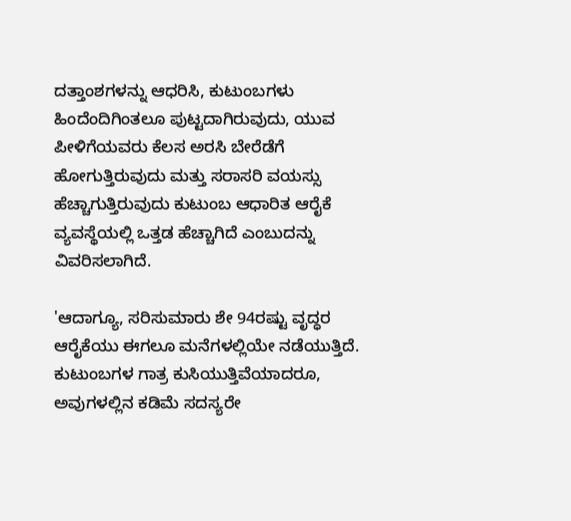ದತ್ತಾಂಶಗಳನ್ನು ಆಧರಿಸಿ, ಕುಟುಂಬಗಳು ಹಿಂದೆಂದಿಗಿಂತಲೂ ಪುಟ್ಟದಾಗಿರುವುದು, ಯುವ ಪೀಳಿಗೆಯವರು ಕೆಲಸ ಅರಸಿ ಬೇರೆಡೆಗೆ ಹೋಗುತ್ತಿರುವುದು ಮತ್ತು ಸರಾಸರಿ ವಯಸ್ಸು ಹೆಚ್ಚಾಗುತ್ತಿರುವುದು ಕುಟುಂಬ ಆಧಾರಿತ ಆರೈಕೆ ವ್ಯವಸ್ಥೆಯಲ್ಲಿ ಒತ್ತಡ ಹೆಚ್ಚಾಗಿದೆ ಎಂಬುದನ್ನು ವಿವರಿಸಲಾಗಿದೆ.

'ಆದಾಗ್ಯೂ, ಸರಿಸುಮಾರು ಶೇ 94ರಷ್ಟು ವೃದ್ಧರ ಆರೈಕೆಯು ಈಗಲೂ ಮನೆಗಳಲ್ಲಿಯೇ ನಡೆಯುತ್ತಿದೆ. ಕುಟುಂಬಗಳ ಗಾತ್ರ ಕುಸಿಯುತ್ತಿವೆಯಾದರೂ, ಅವುಗಳಲ್ಲಿನ ಕಡಿಮೆ ಸದಸ್ಯರೇ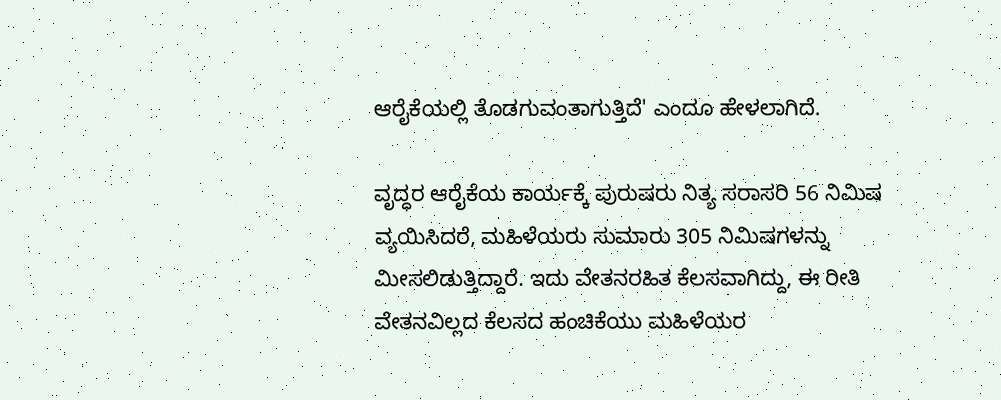ಆರೈಕೆಯಲ್ಲಿ ತೊಡಗುವಂತಾಗುತ್ತಿದೆ' ಎಂದೂ ಹೇಳಲಾಗಿದೆ.

ವೃದ್ಧರ ಆರೈಕೆಯ ಕಾರ್ಯಕ್ಕೆ ಪುರುಷರು ನಿತ್ಯ ಸರಾಸರಿ 56 ನಿಮಿಷ ವ್ಯಯಿಸಿದರೆ, ಮಹಿಳೆಯರು ಸುಮಾರು 305 ನಿಮಿಷಗಳನ್ನು ಮೀಸಲಿಡುತ್ತಿದ್ದಾರೆ. ಇದು ವೇತನರಹಿತ ಕೆಲಸವಾಗಿದ್ದು, ಈ ರೀತಿ ವೇತನವಿಲ್ಲದ ಕೆಲಸದ ಹಂಚಿಕೆಯು ಮಹಿಳೆಯರ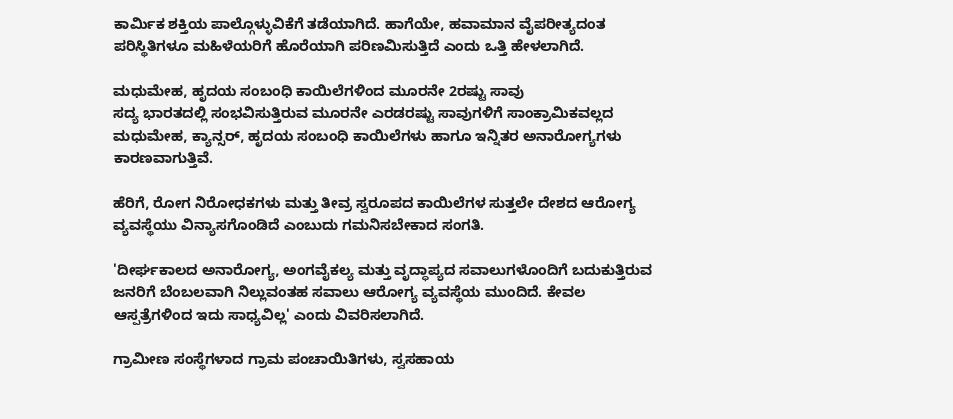ಕಾರ್ಮಿಕ ಶಕ್ತಿಯ ಪಾಲ್ಗೊಳ್ಳುವಿಕೆಗೆ ತಡೆಯಾಗಿದೆ. ಹಾಗೆಯೇ, ಹವಾಮಾನ ವೈಪರೀತ್ಯದಂತ ಪರಿಸ್ಥಿತಿಗಳೂ ಮಹಿಳೆಯರಿಗೆ ಹೊರೆಯಾಗಿ ಪರಿಣಮಿಸುತ್ತಿದೆ ಎಂದು ಒತ್ತಿ ಹೇಳಲಾಗಿದೆ.

ಮಧುಮೇಹ, ಹೃದಯ ಸಂಬಂಧಿ ಕಾಯಿಲೆಗಳಿಂದ ಮೂರನೇ 2ರಷ್ಟು ಸಾವು
ಸದ್ಯ ಭಾರತದಲ್ಲಿ ಸಂಭವಿಸುತ್ತಿರುವ ಮೂರನೇ ಎರಡರಷ್ಟು ಸಾವುಗಳಿಗೆ ಸಾಂಕ್ರಾಮಿಕವಲ್ಲದ ಮಧುಮೇಹ, ಕ್ಯಾನ್ಸರ್‌, ಹೃದಯ ಸಂಬಂಧಿ ಕಾಯಿಲೆಗಳು ಹಾಗೂ ಇನ್ನಿತರ ಅನಾರೋಗ್ಯಗಳು ಕಾರಣವಾಗುತ್ತಿವೆ.

ಹೆರಿಗೆ, ರೋಗ ನಿರೋಧಕಗಳು ಮತ್ತು ತೀವ್ರ ಸ್ವರೂಪದ ಕಾಯಿಲೆಗಳ ಸುತ್ತಲೇ ದೇಶದ ಆರೋಗ್ಯ ವ್ಯವಸ್ಥೆಯು ವಿನ್ಯಾಸಗೊಂಡಿದೆ ಎಂಬುದು ಗಮನಿಸಬೇಕಾದ ಸಂಗತಿ.

'ದೀರ್ಘಕಾಲದ ಅನಾರೋಗ್ಯ, ಅಂಗವೈಕಲ್ಯ ಮತ್ತು ವೃದ್ಧಾಪ್ಯದ ಸವಾಲುಗಳೊಂದಿಗೆ ಬದುಕುತ್ತಿರುವ ಜನರಿಗೆ ಬೆಂಬಲವಾಗಿ ನಿಲ್ಲುವಂತಹ ಸವಾಲು ಆರೋಗ್ಯ ವ್ಯವಸ್ಥೆಯ ಮುಂದಿದೆ. ಕೇವಲ ಆಸ್ಪತ್ರೆಗಳಿಂದ ಇದು ಸಾಧ್ಯವಿಲ್ಲ' ಎಂದು ವಿವರಿಸಲಾಗಿದೆ.

ಗ್ರಾಮೀಣ ಸಂಸ್ಥೆಗಳಾದ ಗ್ರಾಮ ಪಂಚಾಯಿತಿಗಳು, ಸ್ವಸಹಾಯ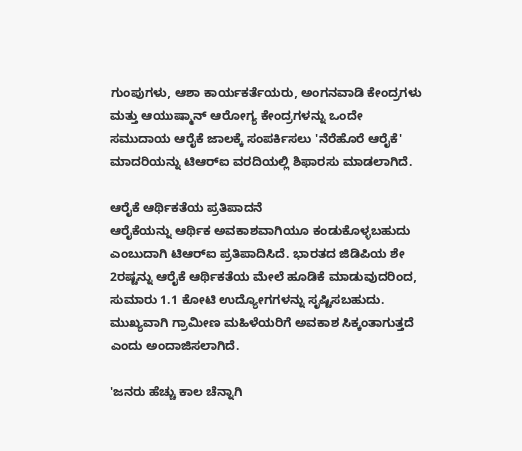ಗುಂಪುಗಳು, ಆಶಾ ಕಾರ್ಯಕರ್ತೆಯರು, ಅಂಗನವಾಡಿ ಕೇಂದ್ರಗಳು ಮತ್ತು ಆಯುಷ್ಮಾನ್ ಆರೋಗ್ಯ ಕೇಂದ್ರಗಳನ್ನು ಒಂದೇ ಸಮುದಾಯ ಆರೈಕೆ ಜಾಲಕ್ಕೆ ಸಂಪರ್ಕಿಸಲು 'ನೆರೆಹೊರೆ ಆರೈಕೆ' ಮಾದರಿಯನ್ನು ಟಿಆರ್‌ಐ ವರದಿಯಲ್ಲಿ ಶಿಫಾರಸು ಮಾಡಲಾಗಿದೆ.

ಆರೈಕೆ ಆರ್ಥಿಕತೆಯ ಪ್ರತಿಪಾದನೆ
ಆರೈಕೆಯನ್ನು ಆರ್ಥಿಕ ಅವಕಾಶವಾಗಿಯೂ ಕಂಡುಕೊಳ್ಳಬಹುದು ಎಂಬುದಾಗಿ ಟಿಆರ್‌ಐ ಪ್ರತಿಪಾದಿಸಿದೆ. ಭಾರತದ ಜಿಡಿಪಿಯ ಶೇ 2ರಷ್ಟನ್ನು ಆರೈಕೆ ಆರ್ಥಿಕತೆಯ ಮೇಲೆ ಹೂಡಿಕೆ ಮಾಡುವುದರಿಂದ, ಸುಮಾರು 1.1 ಕೋಟಿ ಉದ್ಯೋಗಗಳನ್ನು ಸೃಷ್ಟಿಸಬಹುದು. ಮುಖ್ಯವಾಗಿ ಗ್ರಾಮೀಣ ಮಹಿಳೆಯರಿಗೆ ಅವಕಾಶ ಸಿಕ್ಕಂತಾಗುತ್ತದೆ ಎಂದು ಅಂದಾಜಿಸಲಾಗಿದೆ.

'ಜನರು ಹೆಚ್ಚು ಕಾಲ ಚೆನ್ನಾಗಿ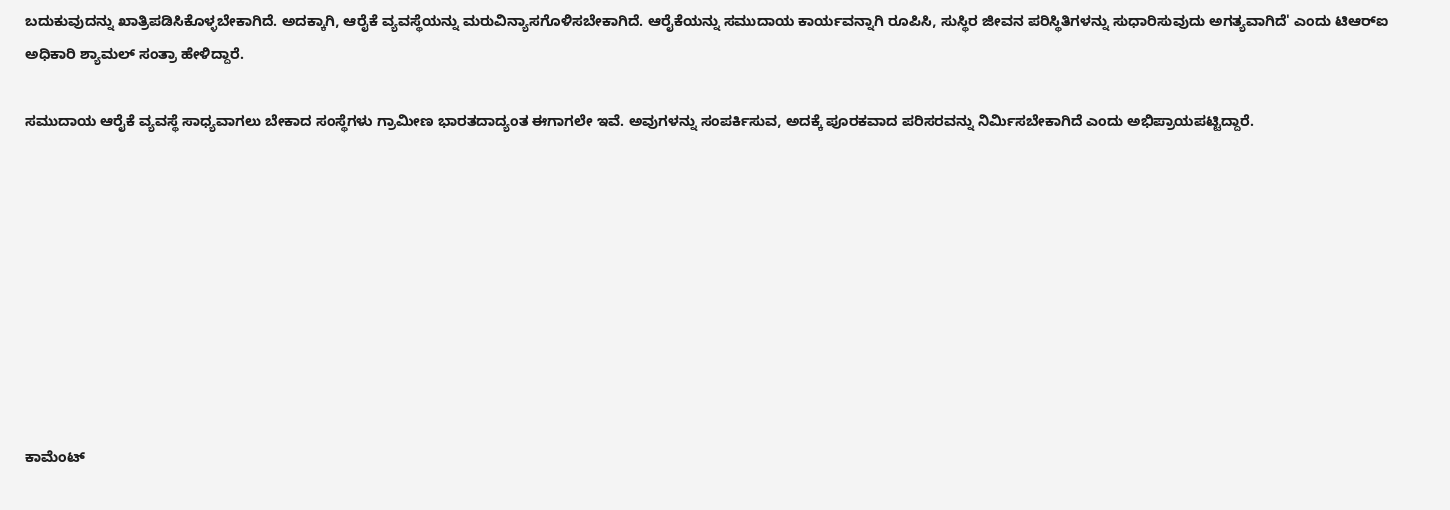ಬದುಕುವುದನ್ನು ಖಾತ್ರಿಪಡಿಸಿಕೊಳ್ಳಬೇಕಾಗಿದೆ. ಅದಕ್ಕಾಗಿ, ಆರೈಕೆ ವ್ಯವಸ್ಥೆಯನ್ನು ಮರುವಿನ್ಯಾಸಗೊಳಿಸಬೇಕಾಗಿದೆ. ಆರೈಕೆಯನ್ನು ಸಮುದಾಯ ಕಾರ್ಯವನ್ನಾಗಿ ರೂಪಿಸಿ, ಸುಸ್ಥಿರ ಜೀವನ ಪರಿಸ್ಥಿತಿಗಳನ್ನು ಸುಧಾರಿಸುವುದು ಅಗತ್ಯವಾಗಿದೆ' ಎಂದು ಟಿಆರ್‌ಐ ಅಧಿಕಾರಿ ಶ್ಯಾಮಲ್‌ ಸಂತ್ರಾ ಹೇಳಿದ್ದಾರೆ.

ಸಮುದಾಯ ಆರೈಕೆ ವ್ಯವಸ್ಥೆ ಸಾಧ್ಯವಾಗಲು ಬೇಕಾದ ಸಂಸ್ಥೆಗಳು ಗ್ರಾಮೀಣ ಭಾರತದಾದ್ಯಂತ ಈಗಾಗಲೇ ಇವೆ. ಅವುಗಳನ್ನು ಸಂಪರ್ಕಿಸುವ, ಅದಕ್ಕೆ ಪೂರಕವಾದ ಪರಿಸರವನ್ನು ನಿರ್ಮಿಸಬೇಕಾಗಿದೆ ಎಂದು ಅಭಿಪ್ರಾಯಪಟ್ಟಿದ್ದಾರೆ.









ಕಾಮೆಂಟ್‌‌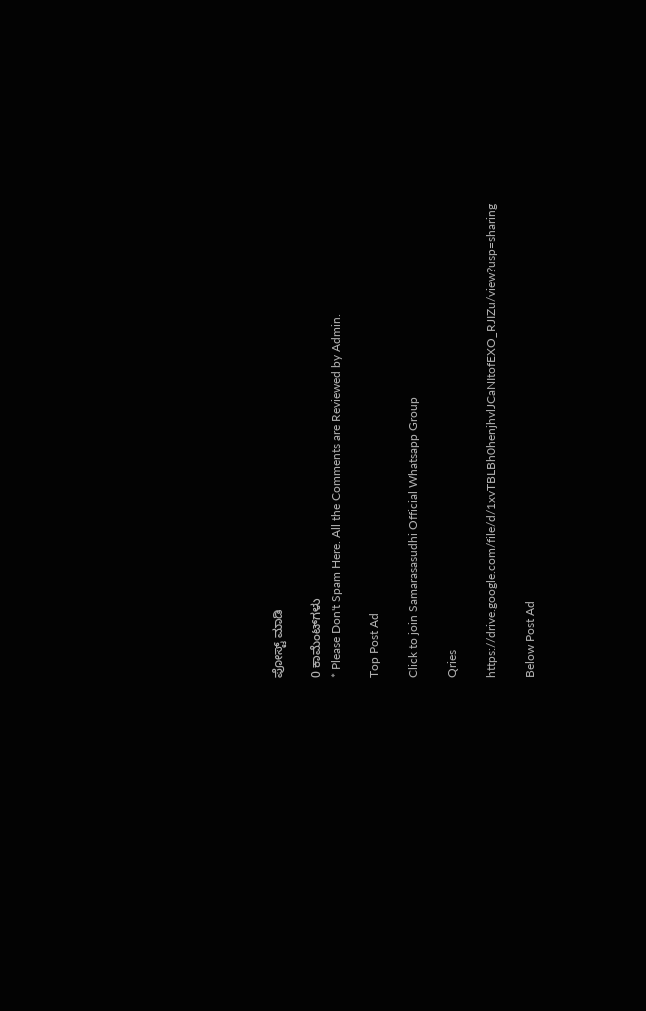ಪೋಸ್ಟ್‌ ಮಾಡಿ

0 ಕಾಮೆಂಟ್‌ಗಳು
* Please Don't Spam Here. All the Comments are Reviewed by Admin.

Top Post Ad

Click to join Samarasasudhi Official Whatsapp Group

Qries

https://drive.google.com/file/d/1xvTBLBh0henjhvlJCaNItofEXO_RJIZu/view?usp=sharing

Below Post Ad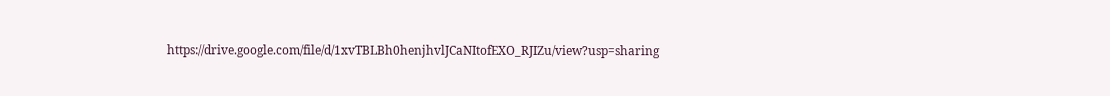https://drive.google.com/file/d/1xvTBLBh0henjhvlJCaNItofEXO_RJIZu/view?usp=sharing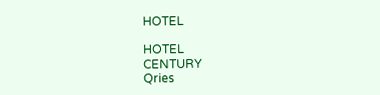HOTEL

HOTEL
CENTURY
Qries